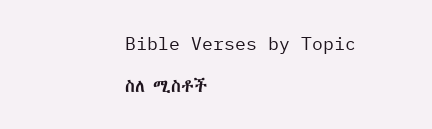Bible Verses by Topic

ስለ ሚስቶች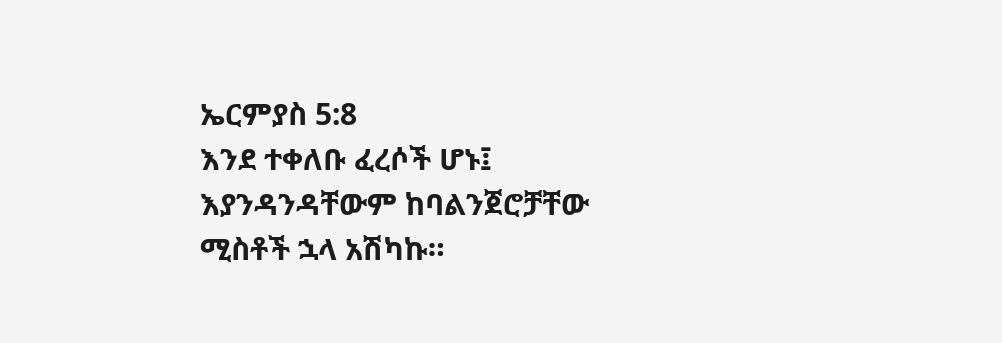ኤርምያስ 5:8
እንደ ተቀለቡ ፈረሶች ሆኑ፤ እያንዳንዳቸውም ከባልንጀሮቻቸው ሚስቶች ኋላ አሽካኩ።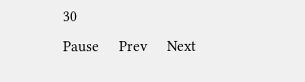30
Pause     Prev     Next